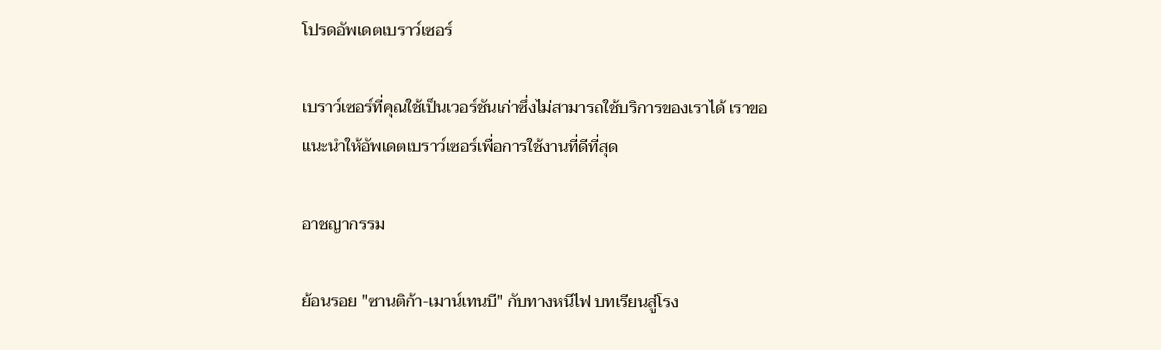โปรดอัพเดตเบราว์เซอร์

เบราว์เซอร์ที่คุณใช้เป็นเวอร์ชันเก่าซึ่งไม่สามารถใช้บริการของเราได้ เราขอแนะนำให้อัพเดตเบราว์เซอร์เพื่อการใช้งานที่ดีที่สุด

อาชญากรรม

ย้อนรอย "ซานติก้า-เมาน์เทนบี" กับทางหนีไฟ บทเรียนสู่โรง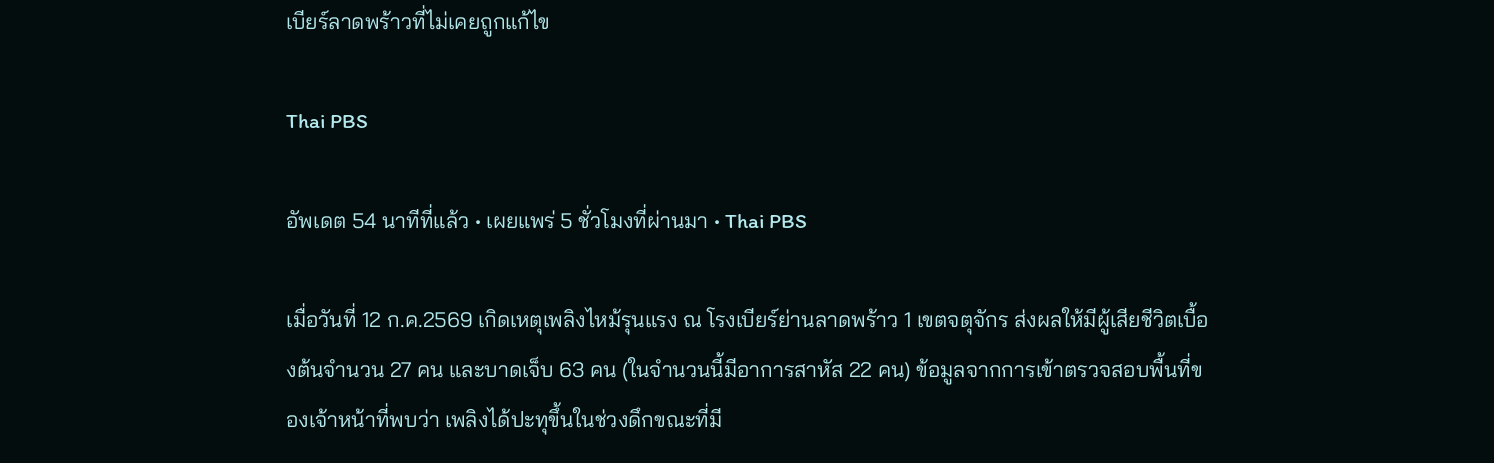เบียร์ลาดพร้าวที่ไม่เคยถูกแก้ไข

Thai PBS

อัพเดต 54 นาทีที่แล้ว • เผยแพร่ 5 ชั่วโมงที่ผ่านมา • Thai PBS

เมื่อวันที่ 12 ก.ค.2569 เกิดเหตุเพลิงไหม้รุนแรง ณ โรงเบียร์ย่านลาดพร้าว 1 เขตจตุจักร ส่งผลให้มีผู้เสียชีวิตเบื้องต้นจำนวน 27 คน และบาดเจ็บ 63 คน (ในจำนวนนี้มีอาการสาหัส 22 คน) ข้อมูลจากการเข้าตรวจสอบพื้นที่ของเจ้าหน้าที่พบว่า เพลิงได้ปะทุขึ้นในช่วงดึกขณะที่มี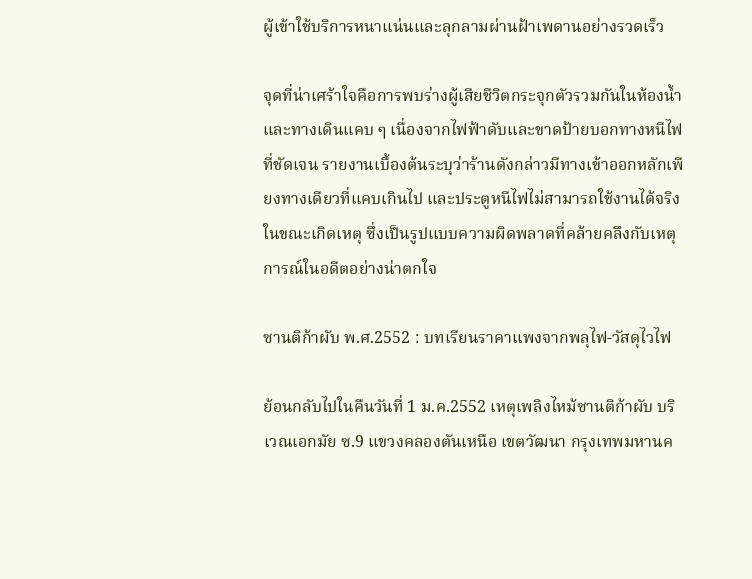ผู้เข้าใช้บริการหนาแน่นและลุกลามผ่านฝ้าเพดานอย่างรวดเร็ว

จุดที่น่าเศร้าใจคือการพบร่างผู้เสียชีวิตกระจุกตัวรวมกันในห้องน้ำและทางเดินแคบ ๆ เนื่องจากไฟฟ้าดับและขาดป้ายบอกทางหนีไฟที่ชัดเจน รายงานเบื้องต้นระบุว่าร้านดังกล่าวมีทางเข้าออกหลักเพียงทางเดียวที่แคบเกินไป และประตูหนีไฟไม่สามารถใช้งานได้จริงในขณะเกิดเหตุ ซึ่งเป็นรูปแบบความผิดพลาดที่คล้ายคลึงกับเหตุการณ์ในอดีตอย่างน่าตกใจ

ซานติก้าผับ พ.ศ.2552 : บทเรียนราคาแพงจากพลุไฟ-วัสดุไวไฟ

ย้อนกลับไปในคืนวันที่ 1 ม.ค.2552 เหตุเพลิงไหม้ซานติก้าผับ บริเวณเอกมัย ซ.9 แขวงคลองตันเหนือ เขตวัฒนา กรุงเทพมหานค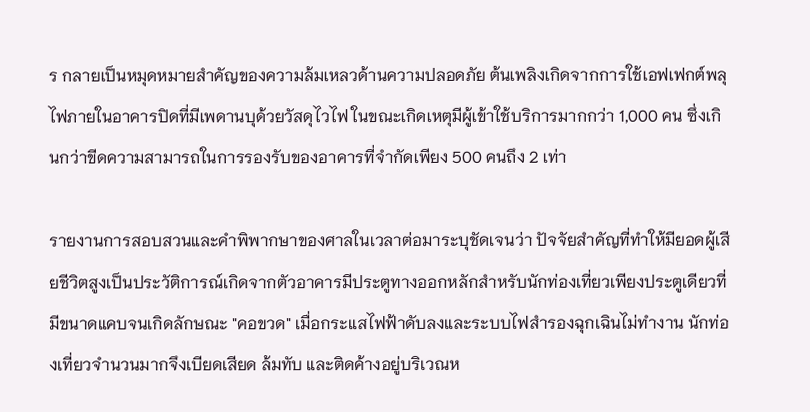ร กลายเป็นหมุดหมายสำคัญของความล้มเหลวด้านความปลอดภัย ต้นเพลิงเกิดจากการใช้เอฟเฟกต์พลุไฟภายในอาคารปิดที่มีเพดานบุด้วยวัสดุไวไฟ ในขณะเกิดเหตุมีผู้เข้าใช้บริการมากกว่า 1,000 คน ซึ่งเกินกว่าขีดความสามารถในการรองรับของอาคารที่จำกัดเพียง 500 คนถึง 2 เท่า

รายงานการสอบสวนและคำพิพากษาของศาลในเวลาต่อมาระบุชัดเจนว่า ปัจจัยสำคัญที่ทำให้มียอดผู้เสียชีวิตสูงเป็นประวัติการณ์เกิดจากตัวอาคารมีประตูทางออกหลักสำหรับนักท่องเที่ยวเพียงประตูเดียวที่มีขนาดแคบจนเกิดลักษณะ "คอขวด" เมื่อกระแสไฟฟ้าดับลงและระบบไฟสำรองฉุกเฉินไม่ทำงาน นักท่องเที่ยวจำนวนมากจึงเบียดเสียด ล้มทับ และติดค้างอยู่บริเวณห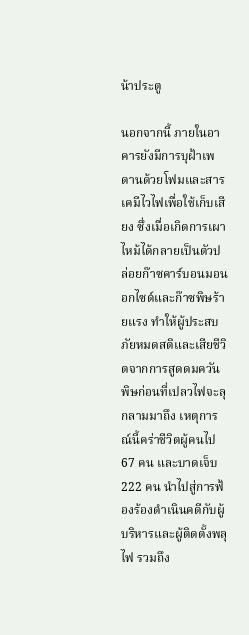น้าประตู

นอกจากนี้ ภายในอาคารยังมีการบุฝ้าเพดานด้วยโฟมและสารเคมีไวไฟเพื่อใช้เก็บเสียง ซึ่งเมื่อเกิดการเผาไหม้ได้กลายเป็นตัวปล่อยก๊าซคาร์บอนมอนอกไซด์และก๊าซพิษร้ายแรง ทำให้ผู้ประสบภัยหมดสติและเสียชีวิตจากการสูดดมควันพิษก่อนที่เปลวไฟจะลุกลามมาถึง เหตุการณ์นี้คร่าชีวิตผู้คนไป 67 คน และบาดเจ็บ 222 คน นำไปสู่การฟ้องร้องดำเนินคดีกับผู้บริหารและผู้ติดตั้งพลุไฟ รวมถึง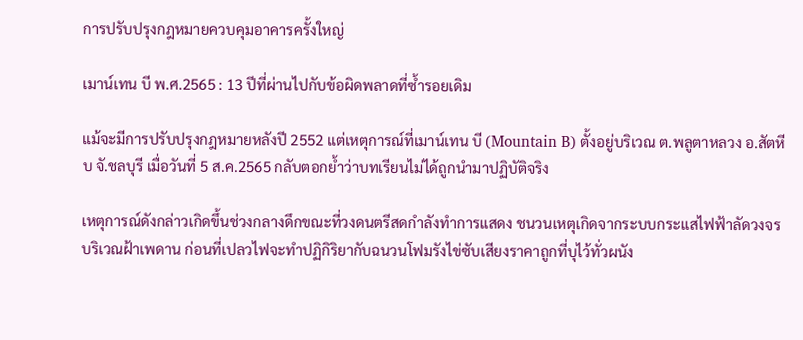การปรับปรุงกฎหมายควบคุมอาคารครั้งใหญ่

เมาน์เทน บี พ.ศ.2565 : 13 ปีที่ผ่านไปกับข้อผิดพลาดที่ซ้ำรอยเดิม

แม้จะมีการปรับปรุงกฎหมายหลังปี 2552 แต่เหตุการณ์ที่เมาน์เทน บี (Mountain B) ตั้งอยู่บริเวณ ต.พลูตาหลวง อ.สัตหีบ จั.ชลบุรี เมื่อวันที่ 5 ส.ค.2565 กลับตอกย้ำว่าบทเรียนไม่ได้ถูกนำมาปฏิบัติจริง

เหตุการณ์ดังกล่าวเกิดขึ้นช่วงกลางดึกขณะที่วงดนตรีสดกำลังทำการแสดง ชนวนเหตุเกิดจากระบบกระแสไฟฟ้าลัดวงจรบริเวณฝ้าเพดาน ก่อนที่เปลวไฟจะทำปฏิกิริยากับฉนวนโฟมรังไข่ซับเสียงราคาถูกที่บุไว้ทั่วผนัง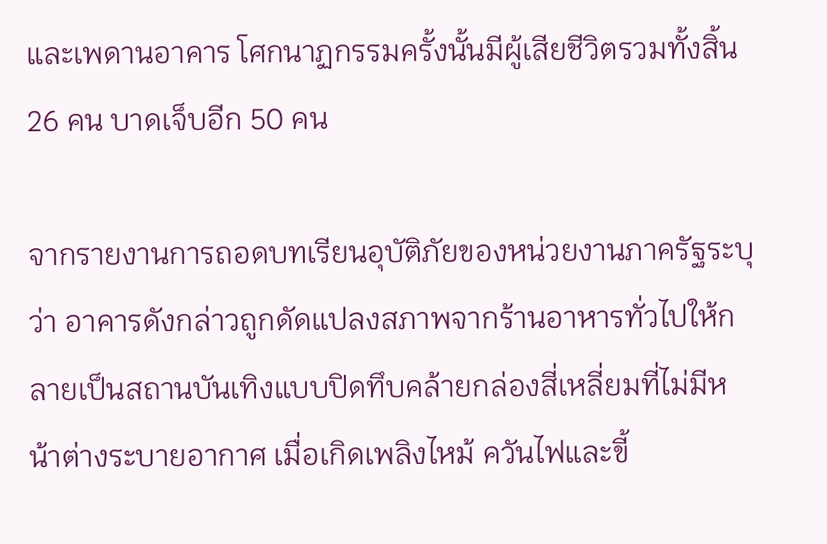และเพดานอาคาร โศกนาฏกรรมครั้งนั้นมีผู้เสียชีวิตรวมทั้งสิ้น 26 คน บาดเจ็บอีก 50 คน

จากรายงานการถอดบทเรียนอุบัติภัยของหน่วยงานภาครัฐระบุว่า อาคารดังกล่าวถูกดัดแปลงสภาพจากร้านอาหารทั่วไปให้กลายเป็นสถานบันเทิงแบบปิดทึบคล้ายกล่องสี่เหลี่ยมที่ไม่มีหน้าต่างระบายอากาศ เมื่อเกิดเพลิงไหม้ ควันไฟและขี้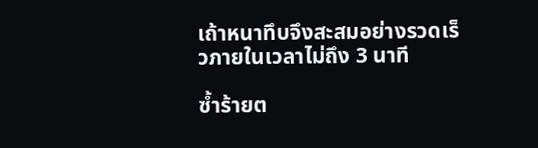เถ้าหนาทึบจึงสะสมอย่างรวดเร็วภายในเวลาไม่ถึง 3 นาที

ซ้ำร้ายต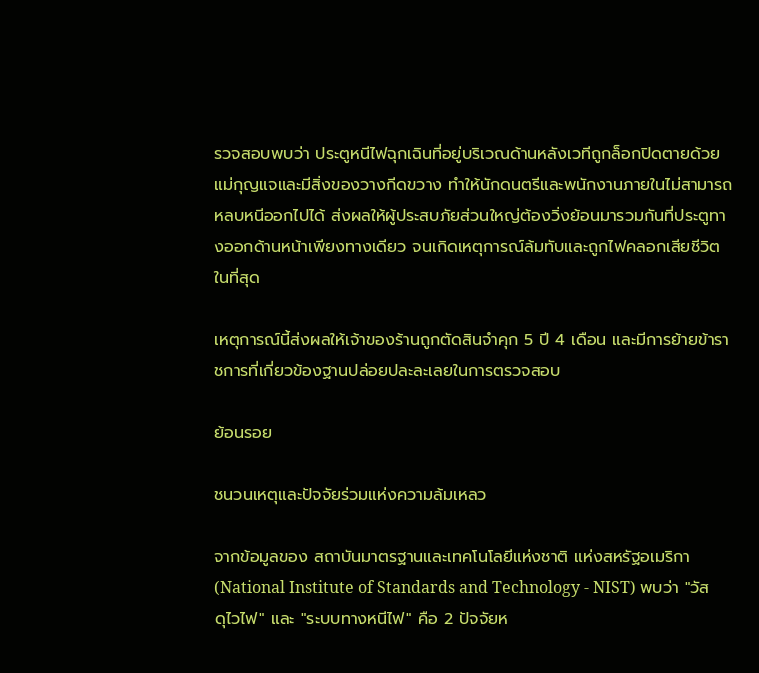รวจสอบพบว่า ประตูหนีไฟฉุกเฉินที่อยู่บริเวณด้านหลังเวทีถูกล็อกปิดตายด้วยแม่กุญแจและมีสิ่งของวางกีดขวาง ทำให้นักดนตรีและพนักงานภายในไม่สามารถหลบหนีออกไปได้ ส่งผลให้ผู้ประสบภัยส่วนใหญ่ต้องวิ่งย้อนมารวมกันที่ประตูทางออกด้านหน้าเพียงทางเดียว จนเกิดเหตุการณ์ล้มทับและถูกไฟคลอกเสียชีวิตในที่สุด

เหตุการณ์นี้ส่งผลให้เจ้าของร้านถูกตัดสินจำคุก 5 ปี 4 เดือน และมีการย้ายข้าราชการที่เกี่ยวข้องฐานปล่อยปละละเลยในการตรวจสอบ

ย้อนรอย

ชนวนเหตุและปัจจัยร่วมแห่งความล้มเหลว

จากข้อมูลของ สถาบันมาตรฐานและเทคโนโลยีแห่งชาติ แห่งสหรัฐอเมริกา (National Institute of Standards and Technology - NIST) พบว่า "วัสดุไวไฟ" และ "ระบบทางหนีไฟ" คือ 2 ปัจจัยห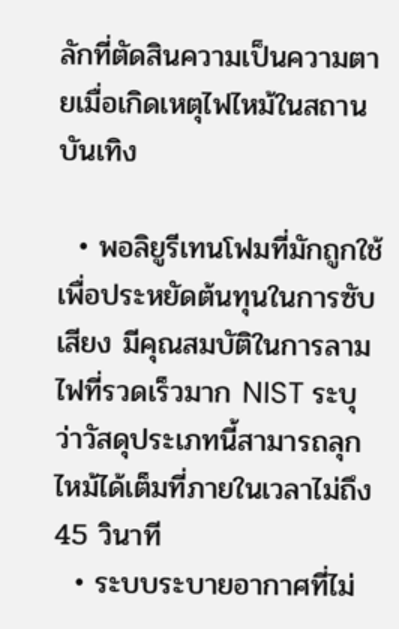ลักที่ตัดสินความเป็นความตายเมื่อเกิดเหตุไฟไหม้ในสถานบันเทิง

  • พอลิยูรีเทนโฟมที่มักถูกใช้เพื่อประหยัดต้นทุนในการซับเสียง มีคุณสมบัติในการลามไฟที่รวดเร็วมาก NIST ระบุว่าวัสดุประเภทนี้สามารถลุกไหม้ได้เต็มที่ภายในเวลาไม่ถึง 45 วินาที
  • ระบบระบายอากาศที่ไม่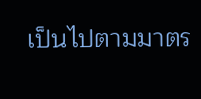เป็นไปตามมาตร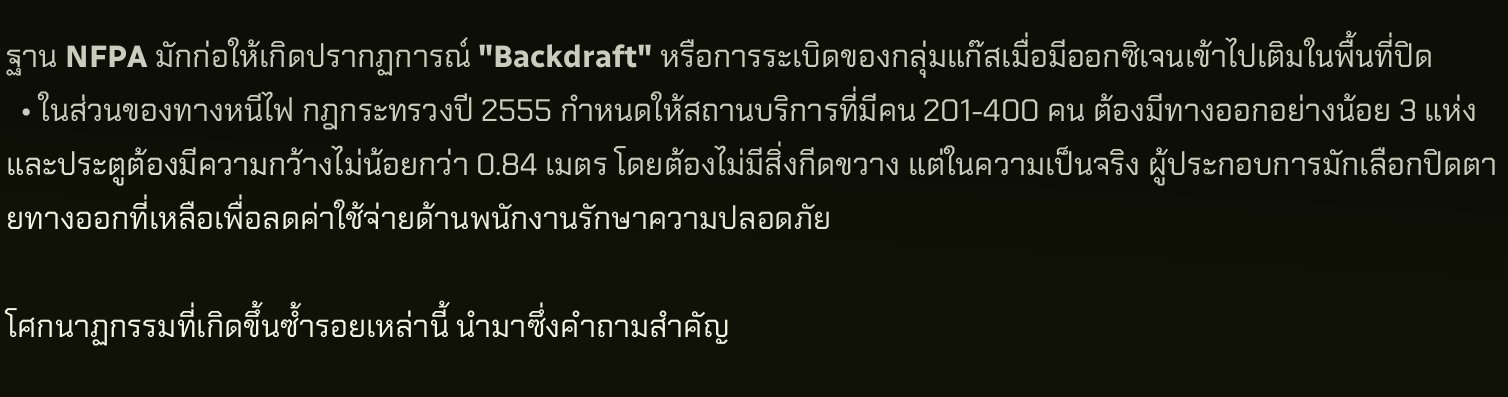ฐาน NFPA มักก่อให้เกิดปรากฏการณ์ "Backdraft" หรือการระเบิดของกลุ่มแก๊สเมื่อมีออกซิเจนเข้าไปเติมในพื้นที่ปิด
  • ในส่วนของทางหนีไฟ กฎกระทรวงปี 2555 กำหนดให้สถานบริการที่มีคน 201-400 คน ต้องมีทางออกอย่างน้อย 3 แห่ง และประตูต้องมีความกว้างไม่น้อยกว่า 0.84 เมตร โดยต้องไม่มีสิ่งกีดขวาง แต่ในความเป็นจริง ผู้ประกอบการมักเลือกปิดตายทางออกที่เหลือเพื่อลดค่าใช้จ่ายด้านพนักงานรักษาความปลอดภัย

โศกนาฏกรรมที่เกิดขึ้นซ้ำรอยเหล่านี้ นำมาซึ่งคำถามสำคัญ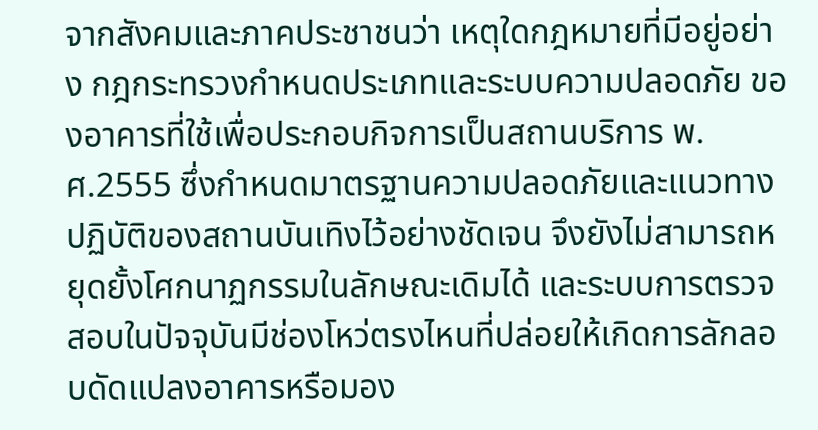จากสังคมและภาคประชาชนว่า เหตุใดกฎหมายที่มีอยู่อย่าง กฎกระทรวงกําหนดประเภทและระบบความปลอดภัย ของอาคารที่ใช้เพื่อประกอบกิจการเป็นสถานบริการ พ.ศ.2555 ซึ่งกำหนดมาตรฐานความปลอดภัยและแนวทางปฏิบัติของสถานบันเทิงไว้อย่างชัดเจน จึงยังไม่สามารถหยุดยั้งโศกนาฏกรรมในลักษณะเดิมได้ และระบบการตรวจสอบในปัจจุบันมีช่องโหว่ตรงไหนที่ปล่อยให้เกิดการลักลอบดัดแปลงอาคารหรือมอง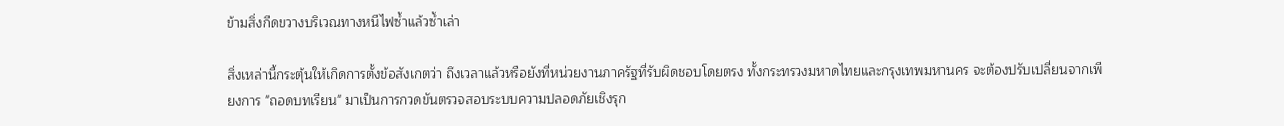ข้ามสิ่งกีดขวางบริเวณทางหนีไฟซ้ำแล้วซ้ำเล่า

สิ่งเหล่านี้กระตุ้นให้เกิดการตั้งข้อสังเกตว่า ถึงเวลาแล้วหรือยังที่หน่วยงานภาครัฐที่รับผิดชอบโดยตรง ทั้งกระทรวงมหาดไทยและกรุงเทพมหานคร จะต้องปรับเปลี่ยนจากเพียงการ "ถอดบทเรียน" มาเป็นการกวดขันตรวจสอบระบบความปลอดภัยเชิงรุก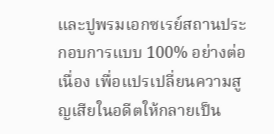และปูพรมเอกซเรย์สถานประกอบการแบบ 100% อย่างต่อเนื่อง เพื่อแปรเปลี่ยนความสูญเสียในอดีตให้กลายเป็น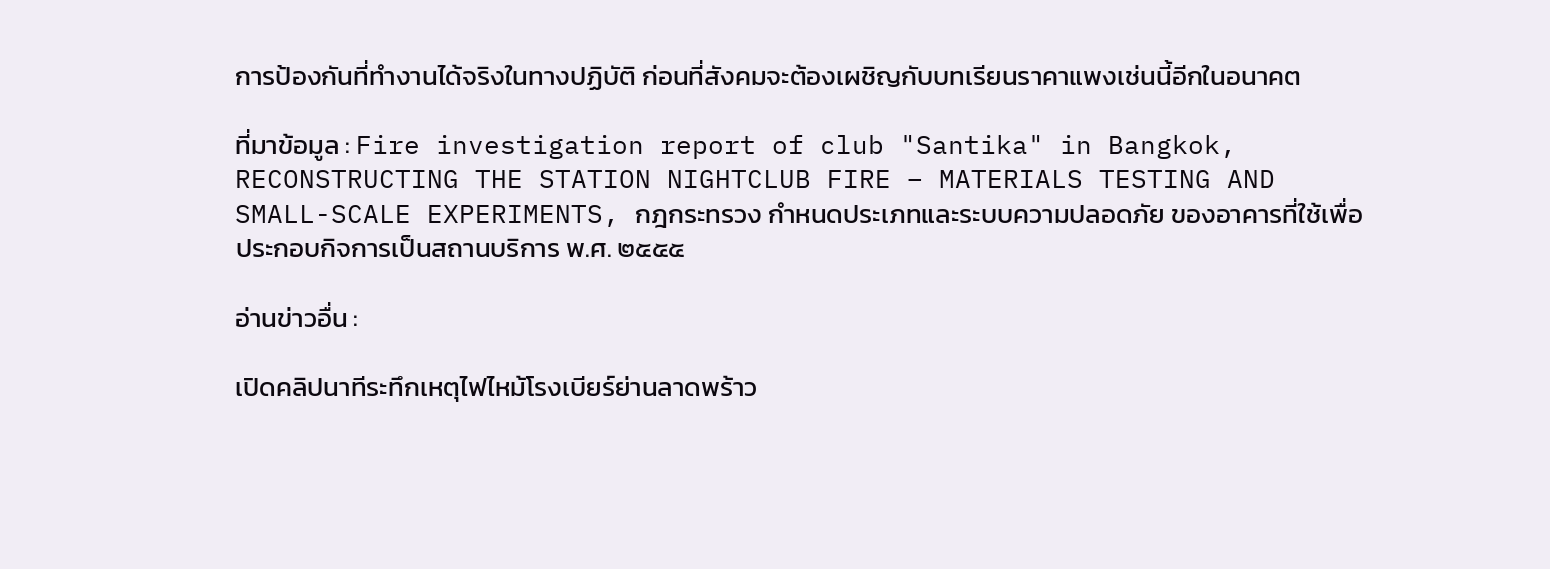การป้องกันที่ทำงานได้จริงในทางปฏิบัติ ก่อนที่สังคมจะต้องเผชิญกับบทเรียนราคาแพงเช่นนี้อีกในอนาคต

ที่มาข้อมูล : Fire investigation report of club "Santika" in Bangkok, RECONSTRUCTING THE STATION NIGHTCLUB FIRE – MATERIALS TESTING AND SMALL-SCALE EXPERIMENTS, กฎกระทรวง กําหนดประเภทและระบบความปลอดภัย ของอาคารที่ใช้เพื่อประกอบกิจการเป็นสถานบริการ พ.ศ. ๒๕๕๕

อ่านข่าวอื่น :

เปิดคลิปนาทีระทึกเหตุไฟไหม้โรงเบียร์ย่านลาดพร้าว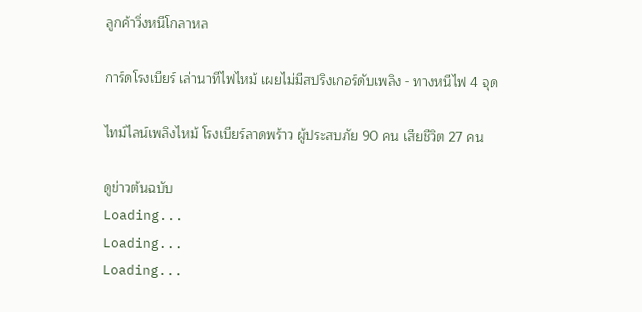ลูกค้าวิ่งหนีโกลาหล

การ์ดโรงเบียร์ เล่านาทีไฟไหม้ เผยไม่มีสปริงเกอร์ดับเพลิง - ทางหนีไฟ 4 จุด

ไทม์ไลน์เพลิงไหม้ โรงเบียร์ลาดพร้าว ผู้ประสบภัย 90 คน เสียชีวิต 27 คน

ดูข่าวต้นฉบับ
Loading...
Loading...
Loading...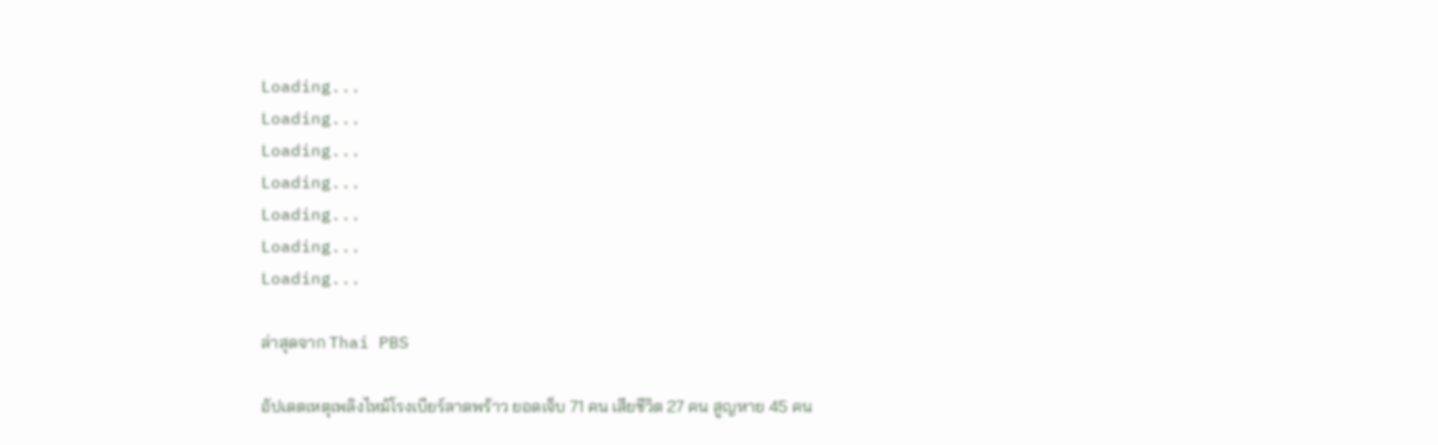Loading...
Loading...
Loading...
Loading...
Loading...
Loading...
Loading...

ล่าสุดจาก Thai PBS

อัปเดตเหตุเพลิงไหม้โรงเบียร์ลาดพร้าว ยอดเจ็บ 71 คน เสียชีวิต 27 คน สูญหาย 45 คน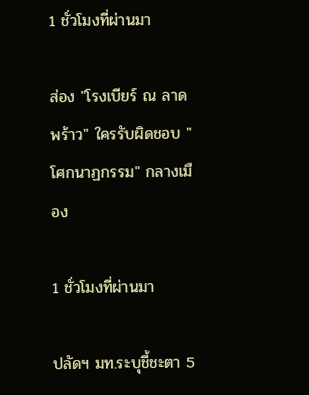1 ชั่วโมงที่ผ่านมา

ส่อง "โรงเบียร์ ณ ลาดพร้าว" ใครรับผิดชอบ "โศกนาฏกรรม" กลางเมือง

1 ชั่วโมงที่ผ่านมา

ปลัดฯ มท.ระบุชี้ชะตา 5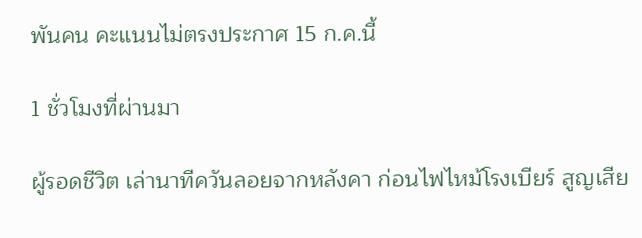พันคน คะแนนไม่ตรงประกาศ 15 ก.ค.นี้

1 ชั่วโมงที่ผ่านมา

ผู้รอดชีวิต เล่านาทีควันลอยจากหลังคา ก่อนไฟไหม้โรงเบียร์ สูญเสีย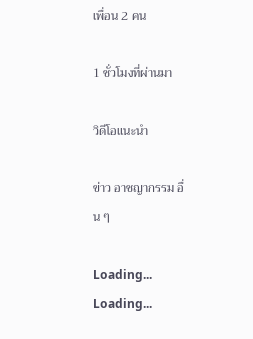เพื่อน 2 คน

1 ชั่วโมงที่ผ่านมา

วิดีโอแนะนำ

ข่าว อาชญากรรม อื่น ๆ

Loading...
Loading...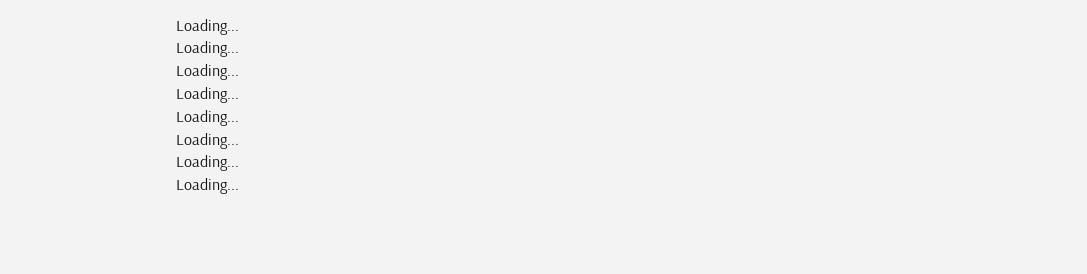Loading...
Loading...
Loading...
Loading...
Loading...
Loading...
Loading...
Loading...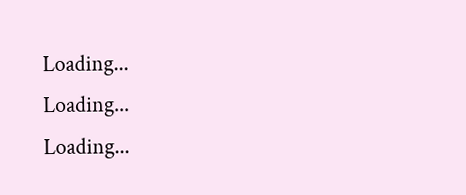Loading...
Loading...
Loading...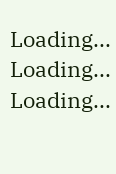Loading...
Loading...
Loading...